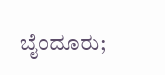ಬೈಂದೂರು;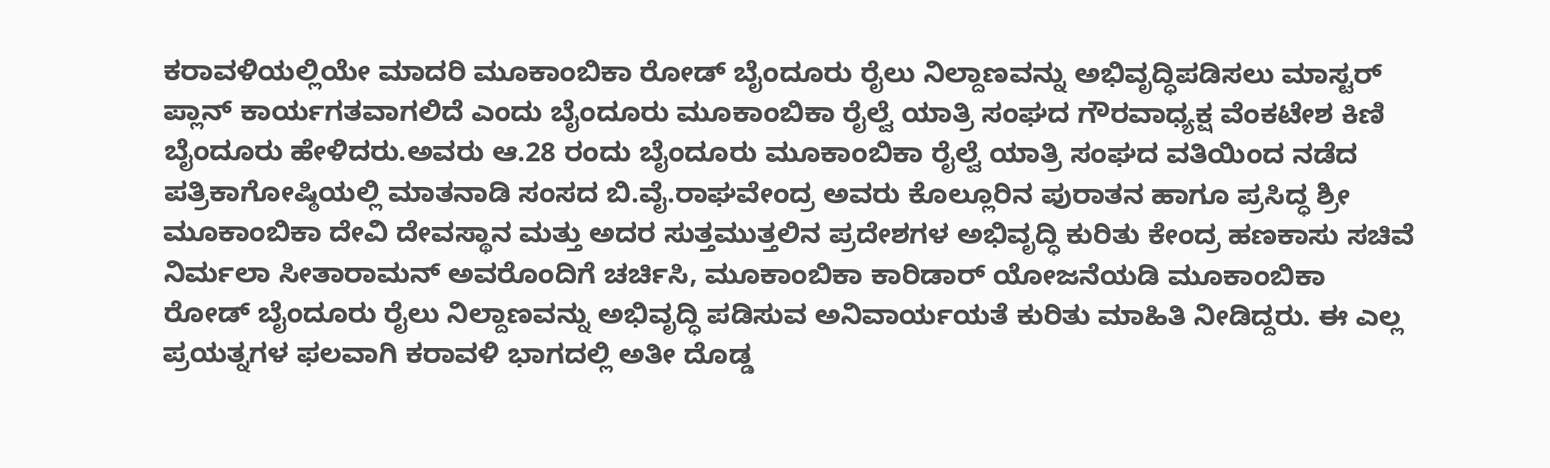ಕರಾವಳಿಯಲ್ಲಿಯೇ ಮಾದರಿ ಮೂಕಾಂಬಿಕಾ ರೋಡ್ ಬೈಂದೂರು ರೈಲು ನಿಲ್ದಾಣವನ್ನು ಅಭಿವೃದ್ಧಿಪಡಿಸಲು ಮಾಸ್ಟರ್ ಪ್ಲಾನ್ ಕಾರ್ಯಗತವಾಗಲಿದೆ ಎಂದು ಬೈಂದೂರು ಮೂಕಾಂಬಿಕಾ ರೈಲ್ವೆ ಯಾತ್ರಿ ಸಂಘದ ಗೌರವಾಧ್ಯಕ್ಷ ವೆಂಕಟೇಶ ಕಿಣಿ ಬೈಂದೂರು ಹೇಳಿದರು.ಅವರು ಆ.28 ರಂದು ಬೈಂದೂರು ಮೂಕಾಂಬಿಕಾ ರೈಲ್ವೆ ಯಾತ್ರಿ ಸಂಘದ ವತಿಯಿಂದ ನಡೆದ ಪತ್ರಿಕಾಗೋಷ್ಠಿಯಲ್ಲಿ ಮಾತನಾಡಿ ಸಂಸದ ಬಿ.ವೈ.ರಾಘವೇಂದ್ರ ಅವರು ಕೊಲ್ಲೂರಿನ ಪುರಾತನ ಹಾಗೂ ಪ್ರಸಿದ್ಧ ಶ್ರೀ ಮೂಕಾಂಬಿಕಾ ದೇವಿ ದೇವಸ್ಥಾನ ಮತ್ತು ಅದರ ಸುತ್ತಮುತ್ತಲಿನ ಪ್ರದೇಶಗಳ ಅಭಿವೃದ್ಧಿ ಕುರಿತು ಕೇಂದ್ರ ಹಣಕಾಸು ಸಚಿವೆ ನಿರ್ಮಲಾ ಸೀತಾರಾಮನ್ ಅವರೊಂದಿಗೆ ಚರ್ಚಿಸಿ, ಮೂಕಾಂಬಿಕಾ ಕಾರಿಡಾರ್ ಯೋಜನೆಯಡಿ ಮೂಕಾಂಬಿಕಾ ರೋಡ್ ಬೈಂದೂರು ರೈಲು ನಿಲ್ದಾಣವನ್ನು ಅಭಿವೃದ್ಧಿ ಪಡಿಸುವ ಅನಿವಾರ್ಯಯತೆ ಕುರಿತು ಮಾಹಿತಿ ನೀಡಿದ್ದರು. ಈ ಎಲ್ಲ ಪ್ರಯತ್ನಗಳ ಫಲವಾಗಿ ಕರಾವಳಿ ಭಾಗದಲ್ಲಿ ಅತೀ ದೊಡ್ಡ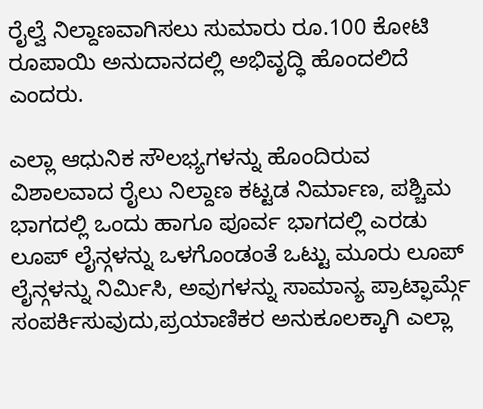ರೈಲ್ವೆ ನಿಲ್ದಾಣವಾಗಿಸಲು ಸುಮಾರು ರೂ.100 ಕೋಟಿ ರೂಪಾಯಿ ಅನುದಾನದಲ್ಲಿ ಅಭಿವೃದ್ಧಿ ಹೊಂದಲಿದೆ ಎಂದರು.

ಎಲ್ಲಾ ಆಧುನಿಕ ಸೌಲಭ್ಯಗಳನ್ನು ಹೊಂದಿರುವ ವಿಶಾಲವಾದ ರೈಲು ನಿಲ್ದಾಣ ಕಟ್ಟಡ ನಿರ್ಮಾಣ, ಪಶ್ಚಿಮ ಭಾಗದಲ್ಲಿ ಒಂದು ಹಾಗೂ ಪೂರ್ವ ಭಾಗದಲ್ಲಿ ಎರಡು ಲೂಪ್ ಲೈನ್ಗಳನ್ನು ಒಳಗೊಂಡಂತೆ ಒಟ್ಟು ಮೂರು ಲೂಪ್ ಲೈನ್ಗಳನ್ನು ನಿರ್ಮಿಸಿ, ಅವುಗಳನ್ನು ಸಾಮಾನ್ಯ ಪ್ರಾಟ್ಫಾರ್ಮ್ಗೆ ಸಂಪರ್ಕಿಸುವುದು,ಪ್ರಯಾಣಿಕರ ಅನುಕೂಲಕ್ಕಾಗಿ ಎಲ್ಲಾ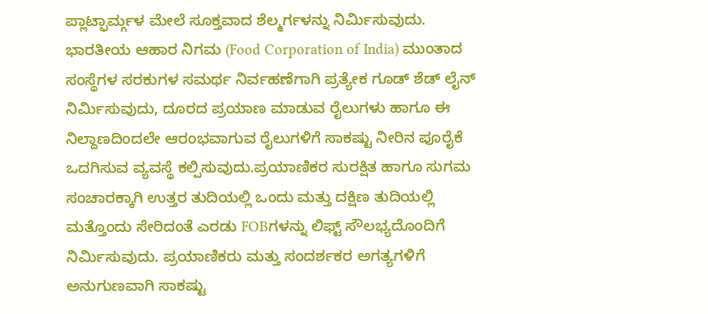ಪ್ಲಾಟ್ಫಾರ್ಮ್ಗಳ ಮೇಲೆ ಸೂಕ್ತವಾದ ಶೆಲ್ಮರ್ಗಳನ್ನು ನಿರ್ಮಿಸುವುದು. ಭಾರತೀಯ ಆಹಾರ ನಿಗಮ (Food Corporation of India) ಮುಂತಾದ ಸಂಸ್ಥೆಗಳ ಸರಕುಗಳ ಸಮರ್ಥ ನಿರ್ವಹಣೆಗಾಗಿ ಪ್ರತ್ಯೇಕ ಗೂಡ್ ಶೆಡ್ ಲೈನ್ ನಿರ್ಮಿಸುವುದು, ದೂರದ ಪ್ರಯಾಣ ಮಾಡುವ ರೈಲುಗಳು ಹಾಗೂ ಈ ನಿಲ್ದಾಣದಿಂದಲೇ ಆರಂಭವಾಗುವ ರೈಲುಗಳಿಗೆ ಸಾಕಷ್ಟು ನೀರಿನ ಪೂರೈಕೆ ಒದಗಿಸುವ ವ್ಯವಸ್ಥೆ ಕಲ್ಪಿಸುವುದು.ಪ್ರಯಾಣಿಕರ ಸುರಕ್ಷಿತ ಹಾಗೂ ಸುಗಮ ಸಂಚಾರಕ್ಕಾಗಿ ಉತ್ತರ ತುದಿಯಲ್ಲಿ ಒಂದು ಮತ್ತು ದಕ್ಷಿಣ ತುದಿಯಲ್ಲಿ ಮತ್ತೊಂದು ಸೇರಿದಂತೆ ಎರಡು FOBಗಳನ್ನು ಲಿಫ್ಟ್ ಸೌಲಭ್ಯದೊಂದಿಗೆ ನಿರ್ಮಿಸುವುದು. ಪ್ರಯಾಣಿಕರು ಮತ್ತು ಸಂದರ್ಶಕರ ಅಗತ್ಯಗಳಿಗೆ ಅನುಗುಣವಾಗಿ ಸಾಕಷ್ಟು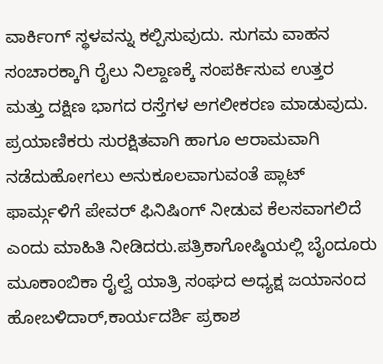ವಾರ್ಕಿಂಗ್ ಸ್ಥಳವನ್ನು ಕಲ್ಪಿಸುವುದು. ಸುಗಮ ವಾಹನ ಸಂಚಾರಕ್ಕಾಗಿ ರೈಲು ನಿಲ್ದಾಣಕ್ಕೆ ಸಂಪರ್ಕಿಸುವ ಉತ್ತರ ಮತ್ತು ದಕ್ಷಿಣ ಭಾಗದ ರಸ್ತೆಗಳ ಅಗಲೀಕರಣ ಮಾಡುವುದು. ಪ್ರಯಾಣಿಕರು ಸುರಕ್ಷಿತವಾಗಿ ಹಾಗೂ ಆರಾಮವಾಗಿ ನಡೆದುಹೋಗಲು ಅನುಕೂಲವಾಗುವಂತೆ ಪ್ಲಾಟ್ ಫಾರ್ಮ್ಗಳಿಗೆ ಪೇವರ್ ಫಿನಿಷಿಂಗ್ ನೀಡುವ ಕೆಲಸವಾಗಲಿದೆ ಎಂದು ಮಾಹಿತಿ ನೀಡಿದರು.ಪತ್ರಿಕಾಗೋಷ್ಠಿಯಲ್ಲಿ ಬೈಂದೂರು ಮೂಕಾಂಬಿಕಾ ರೈಲ್ವೆ ಯಾತ್ರಿ ಸಂಘದ ಅಧ್ಯಕ್ಷ ಜಯಾನಂದ ಹೋಬಳಿದಾರ್,ಕಾರ್ಯದರ್ಶಿ ಪ್ರಕಾಶ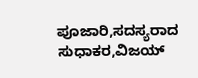ಪೂಜಾರಿ,ಸದಸ್ಯರಾದ ಸುಧಾಕರ,ವಿಜಯ್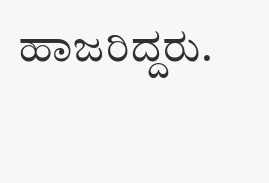ಹಾಜರಿದ್ದರು.